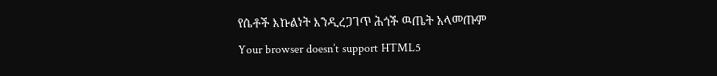የሴቶች እኩልነት እንዲረጋገጥ ሕጎች ዉጤት አላመጡም
Your browser doesn’t support HTML5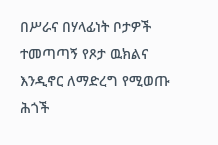በሥራና በሃላፊነት ቦታዎች ተመጣጣኝ የጾታ ዉክልና እንዲኖር ለማድረግ የሚወጡ ሕጎች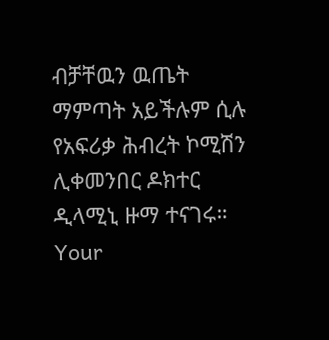ብቻቸዉን ዉጤት ማምጣት አይችሉም ሲሉ የአፍሪቃ ሕብረት ኮሚሽን ሊቀመንበር ዶክተር ዲላሚኒ ዙማ ተናገሩ።
Your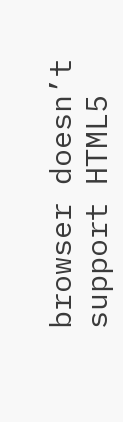browser doesn’t support HTML5